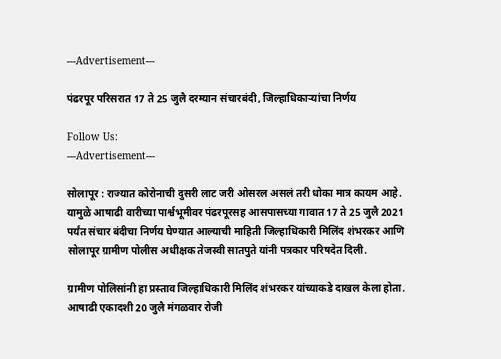---Advertisement---

पंढरपूर परिसरात 17 ते 25 जुलै दरम्यान संचारबंदी, जिल्हाधिकाऱ्यांचा निर्णय

Follow Us:
---Advertisement---

सोलापूर : राज्यात कोरोनाची दुसरी लाट जरी ओसरल असलं तरी धोका मात्र कायम आहे. यामुळे आषाढी वारीच्या पार्श्वभूमीवर पंढरपूरसह आसपासच्या गावात 17 ते 25 जुलै 2021 पर्यंत संचार बंदीचा निर्णय घेण्यात आल्याची माहिती जिल्हाधिकारी मिलिंद शंभरकर आणि सोलापूर ग्रामीण पोलीस अधीक्षक तेजस्वी सातपुते यांनी पत्रकार परिषदेत दिली.

ग्रामीण पोलिसांनी हा प्रस्ताव जिल्हाधिकारी मिलिंद शंभरकर यांच्याकडे दाखल केला होता. आषाढी एकादशी 20 जुलै मंगळवार रोजी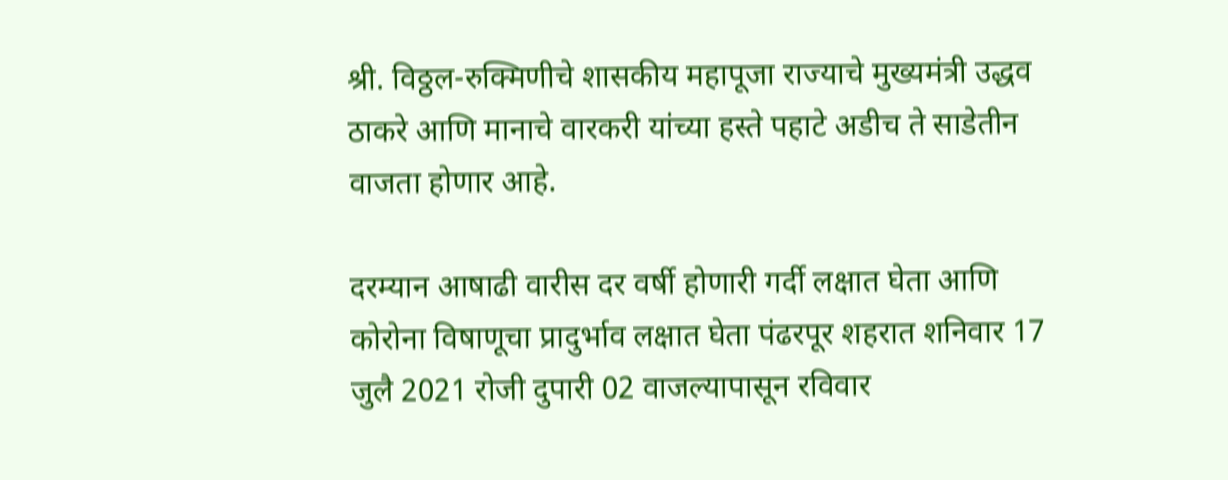श्री. विठ्ठल-रुक्मिणीचे शासकीय महापूजा राज्याचे मुख्यमंत्री उद्धव ठाकरे आणि मानाचे वारकरी यांच्या हस्ते पहाटे अडीच ते साडेतीन वाजता होणार आहे.

दरम्यान आषाढी वारीस दर वर्षी होणारी गर्दी लक्षात घेता आणि कोरोना विषाणूचा प्रादुर्भाव लक्षात घेता पंढरपूर शहरात शनिवार 17 जुलै 2021 रोजी दुपारी 02 वाजल्यापासून रविवार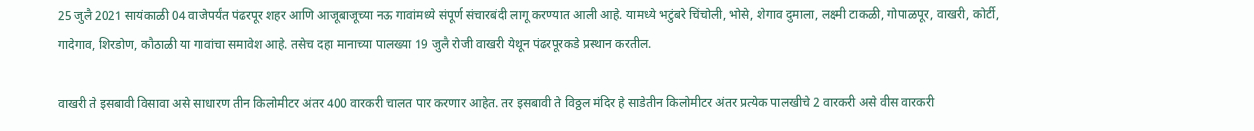25 जुलै 2021 सायंकाळी 04 वाजेपर्यंत पंढरपूर शहर आणि आजूबाजूच्या नऊ गावांमध्ये संपूर्ण संचारबंदी लागू करण्यात आली आहे. यामध्ये भटुंबरे चिंचोली, भोसे, शेगाव दुमाला, लक्ष्मी टाकळी, गोपाळपूर, वाखरी, कोर्टी, गादेगाव, शिरडोण, कौठाळी या गावांचा समावेश आहे. तसेच दहा मानाच्या पालख्या 19 जुलै रोजी वाखरी येथून पंढरपूरकडे प्रस्थान करतील.

वाखरी ते इसबावी विसावा असे साधारण तीन किलोमीटर अंतर 400 वारकरी चालत पार करणार आहेत. तर इसबावी ते विठ्ठल मंदिर हे साडेतीन किलोमीटर अंतर प्रत्येक पालखीचे 2 वारकरी असे वीस वारकरी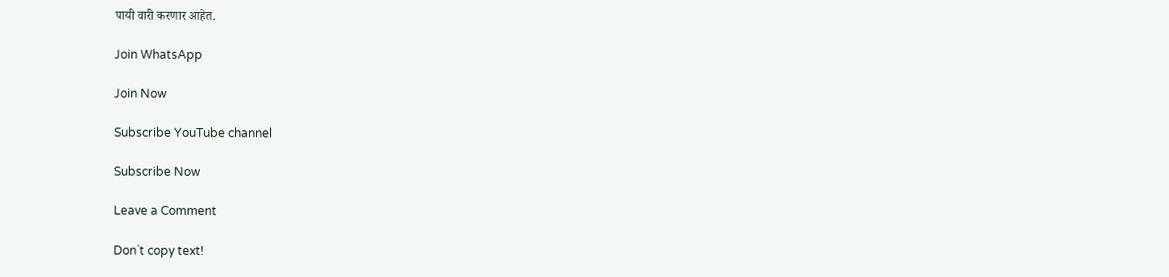पायी वारी करणार आहेत.

Join WhatsApp

Join Now

Subscribe YouTube channel

Subscribe Now

Leave a Comment

Don`t copy text!